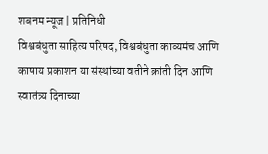शबनम न्यूज | प्रतिनिधी
विश्वबंधुता साहित्य परिषद, विश्वबंधुता काव्यमंच आणि काषाय प्रकाशन या संस्थांच्या वतीने क्रांती दिन आणि स्वातंत्र्य दिनाच्या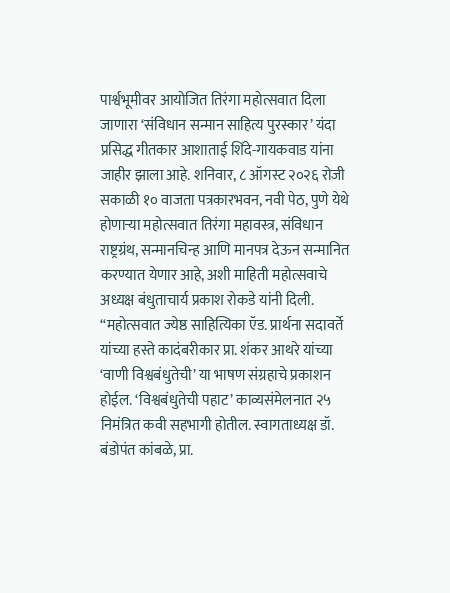पार्श्वभूमीवर आयोजित तिरंगा महोत्सवात दिला जाणारा ‘संविधान सन्मान साहित्य पुरस्कार’ यंदा प्रसिद्ध गीतकार आशाताई शिंदे-गायकवाड यांना जाहीर झाला आहे. शनिवार, ८ ऑगस्ट २०२६ रोजी सकाळी १० वाजता पत्रकारभवन, नवी पेठ, पुणे येथे होणाऱ्या महोत्सवात तिरंगा महावस्त्र, संविधान राष्ट्रग्रंथ, सन्मानचिन्ह आणि मानपत्र देऊन सन्मानित करण्यात येणार आहे, अशी माहिती महोत्सवाचे अध्यक्ष बंधुताचार्य प्रकाश रोकडे यांनी दिली.
“महोत्सवात ज्येष्ठ साहित्यिका ऍड. प्रार्थना सदावर्ते यांच्या हस्ते कादंबरीकार प्रा. शंकर आथरे यांच्या ‘वाणी विश्वबंधुतेची’ या भाषण संग्रहाचे प्रकाशन होईल. ‘विश्वबंधुतेची पहाट’ काव्यसंमेलनात २५ निमंत्रित कवी सहभागी होतील. स्वागताध्यक्ष डॉ. बंडोपंत कांबळे, प्रा.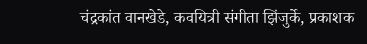चंद्रकांत वानखेडे, कवयित्री संगीता झिंजुर्के, प्रकाशक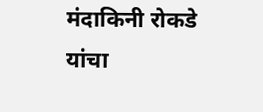मंदाकिनी रोकडे यांचा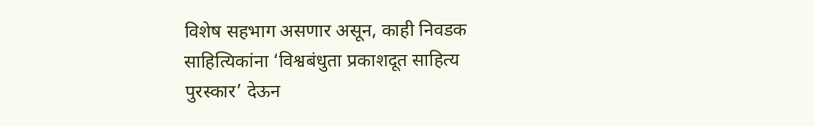विशेष सहभाग असणार असून, काही निवडक साहित्यिकांना ‘विश्वबंधुता प्रकाशदूत साहित्य पुरस्कार’ देऊन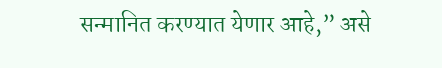सन्मानित करण्यात येणार आहे,” असे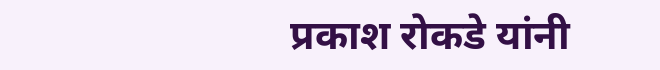प्रकाश रोकडे यांनी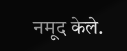नमूद केले.